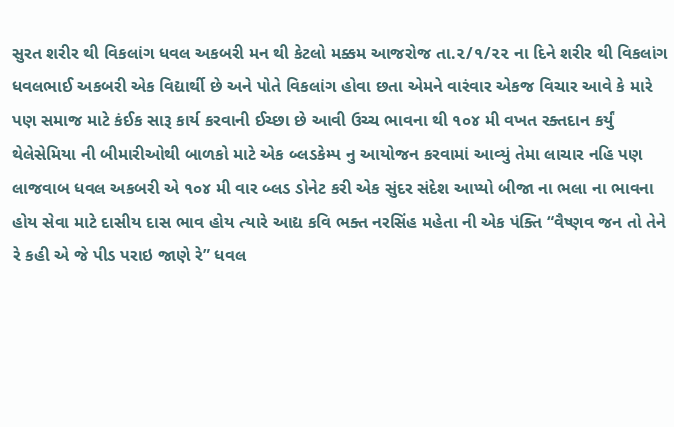સુરત શરીર થી વિકલાંગ ધવલ અકબરી મન થી કેટલો મક્કમ આજરોજ તા.૨/૧/૨૨ ના દિને શરીર થી વિકલાંગ ધવલભાઈ અકબરી એક વિદ્યાર્થી છે અને પોતે વિકલાંગ હોવા છતા એમને વારંવાર એકજ વિચાર આવે કે મારે પણ સમાજ માટે કંઈક સારૂ કાર્ય કરવાની ઈચ્છા છે આવી ઉચ્ચ ભાવના થી ૧૦૪ મી વખત રક્તદાન કર્યું થેલેસેમિયા ની બીમારીઓથી બાળકો માટે એક બ્લડકેમ્પ નુ આયોજન કરવામાં આવ્યું તેમા લાચાર નહિ પણ લાજવાબ ધવલ અકબરી એ ૧૦૪ મી વાર બ્લડ ડોનેટ કરી એક સુંદર સંદેશ આપ્યો બીજા ના ભલા ના ભાવના હોય સેવા માટે દાસીય દાસ ભાવ હોય ત્યારે આદ્ય કવિ ભક્ત નરસિંહ મહેતા ની એક પંક્તિ “વૈષ્ણવ જન તો તેને રે કહી એ જે પીડ પરાઇ જાણે રે” ધવલ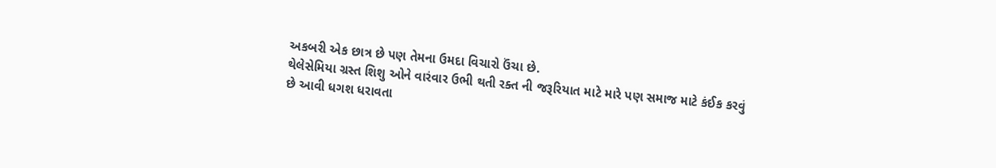અકબરી એક છાત્ર છે પણ તેમના ઉમદા વિચારો ઉંચા છે.
થેલેસેમિયા ગ્રસ્ત શિશુ ઓને વારંવાર ઉભી થતી રક્ત ની જરૂરિયાત માટે મારે પણ સમાજ માટે કંઈક કરવું છે આવી ધગશ ધરાવતા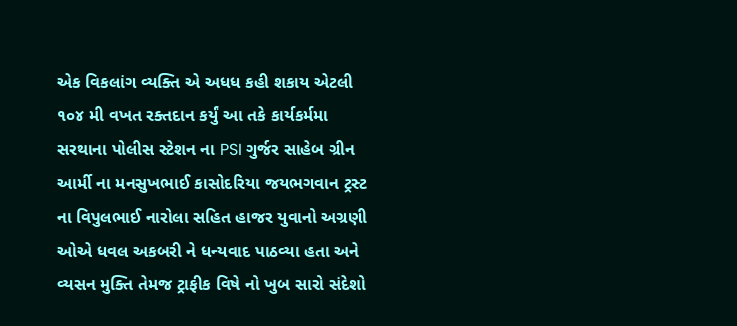એક વિકલાંગ વ્યક્તિ એ અધધ કહી શકાય એટલી ૧૦૪ મી વખત રક્તદાન કર્યું આ તકે કાર્યકર્મમા સરથાના પોલીસ સ્ટેશન ના PSI ગુર્જર સાહેબ ગ્રીન આર્મી ના મનસુખભાઈ કાસોદરિયા જયભગવાન ટ્રસ્ટ ના વિપુલભાઈ નારોલા સહિત હાજર યુવાનો અગ્રણી ઓએ ધવલ અકબરી ને ધન્યવાદ પાઠવ્યા હતા અને વ્યસન મુક્તિ તેમજ ટ્રાફીક વિષે નો ખુબ સારો સંદેશો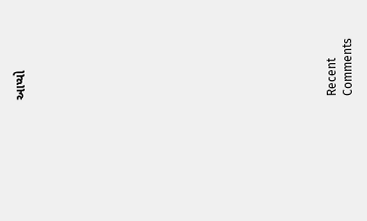આપ્યો


















Recent Comments